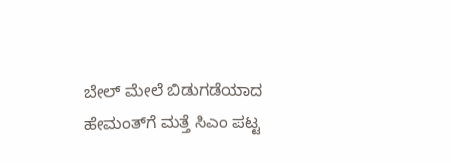ಬೇಲ್‌ ಮೇಲೆ ಬಿಡುಗಡೆಯಾದ ಹೇಮಂತ್‌ಗೆ ಮತ್ತೆ ಸಿಎಂ ಪಟ್ಟ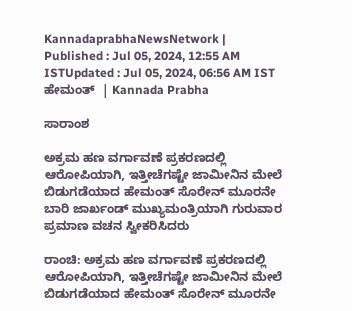KannadaprabhaNewsNetwork |
Published : Jul 05, 2024, 12:55 AM ISTUpdated : Jul 05, 2024, 06:56 AM IST
ಹೇಮಂತ್‌  | Kannada Prabha

ಸಾರಾಂಶ

ಅಕ್ರಮ ಹಣ ವರ್ಗಾವಣೆ ಪ್ರಕರಣದಲ್ಲಿ ಆರೋಪಿಯಾಗಿ, ಇತ್ತೀಚೆಗಷ್ಟೇ ಜಾಮೀನಿನ ಮೇಲೆ ಬಿಡುಗಡೆಯಾದ ಹೇಮಂತ್‌ ಸೊರೇನ್‌ ಮೂರನೇ ಬಾರಿ ಜಾರ್ಖಂಡ್‌ ಮುಖ್ಯಮಂತ್ರಿಯಾಗಿ ಗುರುವಾರ ಪ್ರಮಾಣ ವಚನ ಸ್ವೀಕರಿಸಿದರು

ರಾಂಚಿ: ಅಕ್ರಮ ಹಣ ವರ್ಗಾವಣೆ ಪ್ರಕರಣದಲ್ಲಿ ಆರೋಪಿಯಾಗಿ, ಇತ್ತೀಚೆಗಷ್ಟೇ ಜಾಮೀನಿನ ಮೇಲೆ ಬಿಡುಗಡೆಯಾದ ಹೇಮಂತ್‌ ಸೊರೇನ್‌ ಮೂರನೇ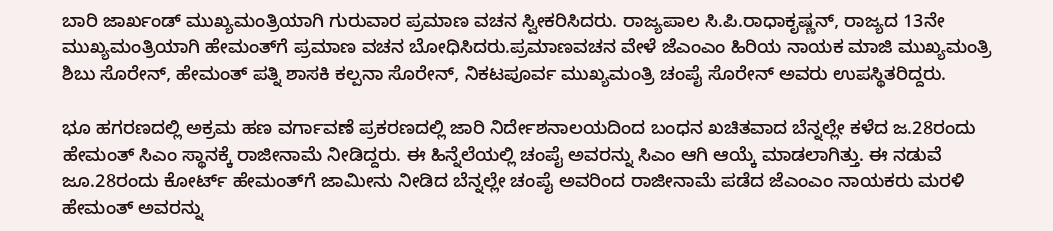ಬಾರಿ ಜಾರ್ಖಂಡ್‌ ಮುಖ್ಯಮಂತ್ರಿಯಾಗಿ ಗುರುವಾರ ಪ್ರಮಾಣ ವಚನ ಸ್ವೀಕರಿಸಿದರು. ರಾಜ್ಯಪಾಲ ಸಿ.ಪಿ.ರಾಧಾಕೃಷ್ಣನ್‌, ರಾಜ್ಯದ 13ನೇ ಮುಖ್ಯಮಂತ್ರಿಯಾಗಿ ಹೇಮಂತ್‌ಗೆ ಪ್ರಮಾಣ ವಚನ ಬೋಧಿಸಿದರು.ಪ್ರಮಾಣವಚನ ವೇಳೆ ಜೆಎಂಎಂ ಹಿರಿಯ ನಾಯಕ ಮಾಜಿ ಮುಖ್ಯಮಂತ್ರಿ ಶಿಬು ಸೊರೇನ್‌, ಹೇಮಂತ್‌ ಪತ್ನಿ ಶಾಸಕಿ ಕಲ್ಪನಾ ಸೊರೇನ್, ನಿಕಟಪೂರ್ವ ಮುಖ್ಯಮಂತ್ರಿ ಚಂಪೈ ಸೊರೇನ್‌ ಅವರು ಉಪಸ್ಥಿತರಿದ್ದರು.

ಭೂ ಹಗರಣದಲ್ಲಿ ಅಕ್ರಮ ಹಣ ವರ್ಗಾವಣೆ ಪ್ರಕರಣದಲ್ಲಿ ಜಾರಿ ನಿರ್ದೇಶನಾಲಯದಿಂದ ಬಂಧನ ಖಚಿತವಾದ ಬೆನ್ನಲ್ಲೇ ಕಳೆದ ಜ.28ರಂದು ಹೇಮಂತ್‌ ಸಿಎಂ ಸ್ಥಾನಕ್ಕೆ ರಾಜೀನಾಮೆ ನೀಡಿದ್ದರು. ಈ ಹಿನ್ನೆಲೆಯಲ್ಲಿ ಚಂಪೈ ಅವರನ್ನು ಸಿಎಂ ಆಗಿ ಆಯ್ಕೆ ಮಾಡಲಾಗಿತ್ತು. ಈ ನಡುವೆ ಜೂ.28ರಂದು ಕೋರ್ಟ್‌ ಹೇಮಂತ್‌ಗೆ ಜಾಮೀನು ನೀಡಿದ ಬೆನ್ನಲ್ಲೇ ಚಂಪೈ ಅವರಿಂದ ರಾಜೀನಾಮೆ ಪಡೆದ ಜೆಎಂಎಂ ನಾಯಕರು ಮರಳಿ ಹೇಮಂತ್‌ ಅವರನ್ನು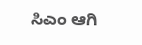ಸಿಎಂ ಆಗಿ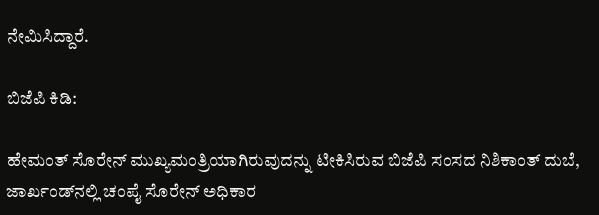ನೇಮಿಸಿದ್ದಾರೆ.

ಬಿಜೆಪಿ ಕಿಡಿ:

ಹೇಮಂತ್‌ ಸೊರೇನ್‌ ಮುಖ್ಯಮಂತ್ರಿಯಾಗಿರುವುದನ್ನು ಟೀಕಿಸಿರುವ ಬಿಜೆಪಿ ಸಂಸದ ನಿಶಿಕಾಂತ್‌ ದುಬೆ, ಜಾರ್ಖಂಡ್‌ನಲ್ಲಿ ಚಂಪೈ ಸೊರೇನ್‌ ಅಧಿಕಾರ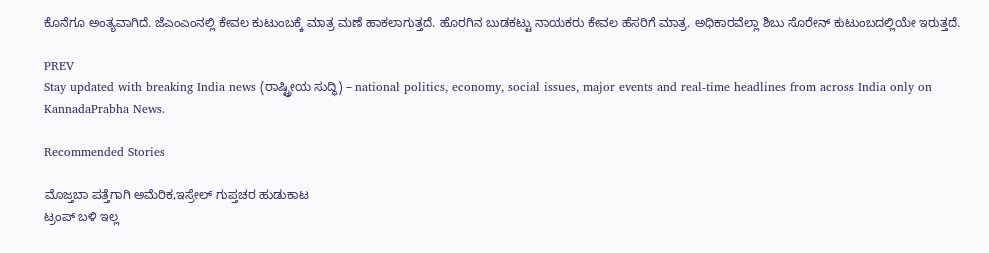ಕೊನೆಗೂ ಅಂತ್ಯವಾಗಿದೆ. ಜೆಎಂಎಂನಲ್ಲಿ ಕೇವಲ ಕುಟುಂಬಕ್ಕೆ ಮಾತ್ರ ಮಣೆ ಹಾಕಲಾಗುತ್ತದೆ. ಹೊರಗಿನ ಬುಡಕಟ್ಟು ನಾಯಕರು ಕೇವಲ ಹೆಸರಿಗೆ ಮಾತ್ರ. ಅಧಿಕಾರವೆಲ್ಲಾ ಶಿಬು ಸೊರೇನ್‌ ಕುಟುಂಬದಲ್ಲಿಯೇ ಇರುತ್ತದೆ.

PREV
Stay updated with breaking India news (ರಾಷ್ಟ್ರೀಯ ಸುದ್ಧಿ) – national politics, economy, social issues, major events and real‑time headlines from across India only on KannadaPrabha News.

Recommended Stories

ಮೊಜ್ತಬಾ ಪತ್ತೆಗಾಗಿ ಅಮೆರಿಕ,ಇಸ್ರೇಲ್‌ ಗುಪ್ತಚರ ಹುಡುಕಾಟ
ಟ್ರಂಪ್‌ ಬಳಿ ಇಲ್ಲ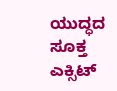ಯುದ್ಧದ ಸೂಕ್ತ ಎಕ್ಸಿಟ್‌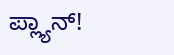ಪ್ಲ್ಯಾನ್‌!